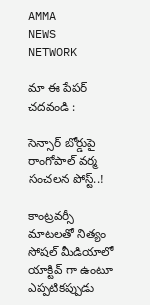AMMA
NEWS
NETWORK

మా ఈ పేపర్ చదవండి :

సెన్సార్ బోర్డుపై రాంగోపాల్ వర్మ సంచలన పోస్ట్..!

కాంట్రవర్సీ మాటలతో నిత్యం సోషల్ మీడియాలో యాక్టివ్ గా ఉంటూ ఎప్పటికప్పుడు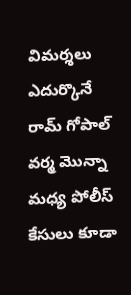విమర్శలు ఎదుర్కొనే రామ్ గోపాల్ వర్మ మొన్నా మధ్య పోలీస్ కేసులు కూడా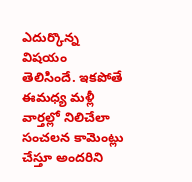ఎదుర్కొన్న విషయం తెలిసిందే. ఇకపోతే ఈమధ్య మళ్లీ వార్తల్లో నిలిచేలా సంచలన కామెంట్లు చేస్తూ అందరిని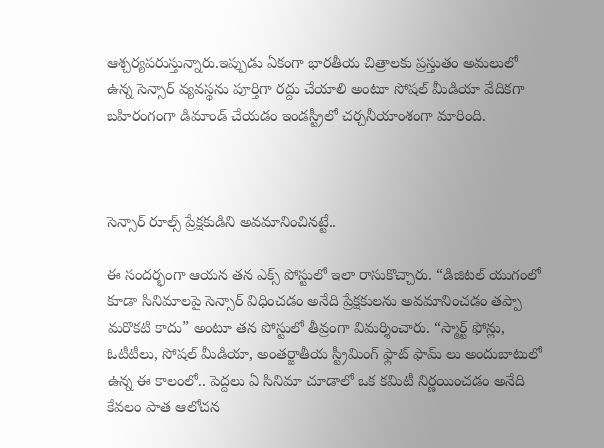ఆశ్చర్యపరుస్తున్నారు.ఇప్పుడు ఏకంగా భారతీయ చిత్రాలకు ప్రస్తుతం అమలులో ఉన్న సెన్సార్ వ్యవస్థను పూర్తిగా రద్దు చేయాలి అంటూ సోషల్ మీడియా వేదికగా బహిరంగంగా డిమాండ్ చేయడం ఇండస్ట్రీలో చర్చనీయాంశంగా మారింది.



సెన్సార్ రూల్స్ ప్రేక్షకుడిని అవమానించినట్టే..

ఈ సందర్భంగా ఆయన తన ఎక్స్ పోస్టులో ఇలా రాసుకొచ్చారు. “డిజిటల్ యుగంలో కూడా సినిమాలపై సెన్సార్ విధించడం అనేది ప్రేక్షకులను అవమానించడం తప్పా మరొకటి కాదు” అంటూ తన పోస్టులో తీవ్రంగా విమర్శించారు. “స్మార్ట్ ఫోన్లు, ఓటీటీలు, సోషల్ మీడియా, అంతర్జాతీయ స్ట్రీమింగ్ ఫ్లాట్ ఫామ్ లు అందుబాటులో ఉన్న ఈ కాలంలో.. పెద్దలు ఏ సినిమా చూడాలో ఒక కమిటీ నిర్ణయించడం అనేది కేవలం పాత ఆలోచన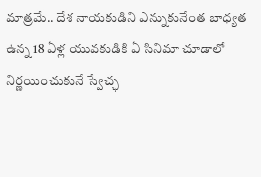మాత్రమే.. దేశ నాయకుడిని ఎన్నుకునేంత బాధ్యత ఉన్న 18 ఏళ్ల యువకుడికి ఏ సినిమా చూడాలో నిర్ణయించుకునే స్వేచ్ఛ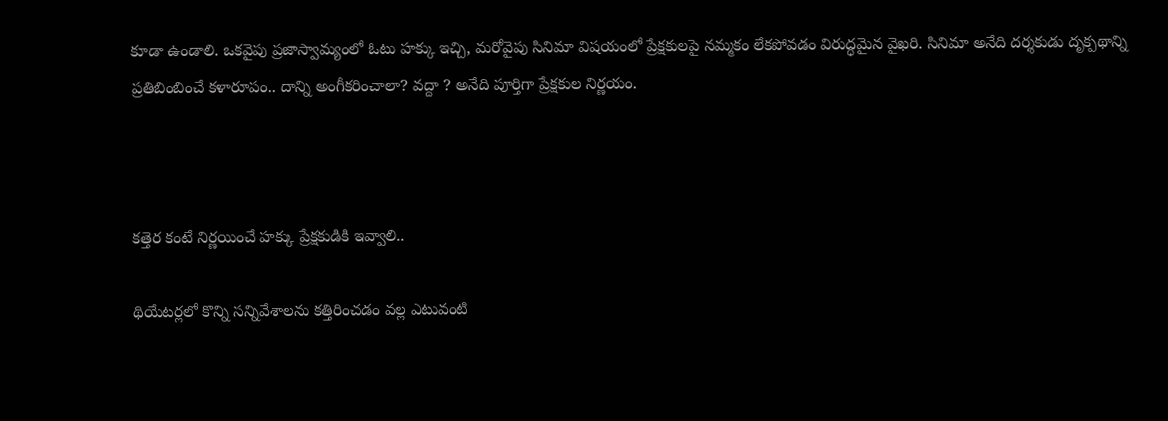కూడా ఉండాలి. ఒకవైపు ప్రజాస్వామ్యంలో ఓటు హక్కు ఇచ్చి, మరోవైపు సినిమా విషయంలో ప్రేక్షకులపై నమ్మకం లేకపోవడం విరుద్ధమైన వైఖరి. సినిమా అనేది దర్శకుడు దృక్పథాన్ని ప్రతిబింబించే కళారూపం.. దాన్ని అంగీకరించాలా? వద్దా ? అనేది పూర్తిగా ప్రేక్షకుల నిర్ణయం.



కత్తెర కంటే నిర్ణయించే హక్కు ప్రేక్షకుడికి ఇవ్వాలి..

థియేటర్లలో కొన్ని సన్నివేశాలను కత్తిరించడం వల్ల ఎటువంటి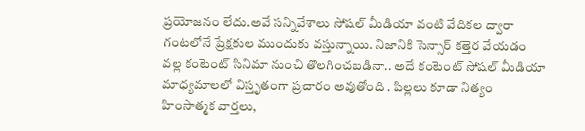ప్రయోజనం లేదు.అవే సన్నివేశాలు సోషల్ మీడియా వంటి వేదికల ద్వారా గంటలోనే ప్రేక్షకుల ముందుకు వస్తున్నాయి. నిజానికి సెన్సార్ కత్తెర వేయడం వల్ల కంటెంట్ సినిమా నుంచి తొలగించబడినా.. అదే కంటెంట్ సోషల్ మీడియా మాధ్యమాలలో విస్తృతంగా ప్రచారం అవుతోంది . పిల్లలు కూడా నిత్యం హింసాత్మక వార్తలు,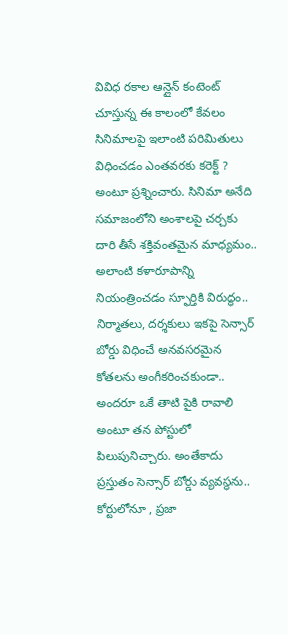వివిధ రకాల ఆన్లైన్ కంటెంట్ చూస్తున్న ఈ కాలంలో కేవలం సినిమాలపై ఇలాంటి పరిమితులు విధించడం ఎంతవరకు కరెక్ట్ ? అంటూ ప్రశ్నించారు. సినిమా అనేది సమాజంలోని అంశాలపై చర్చకు దారి తీసే శక్తివంతమైన మాధ్యమం.. అలాంటి కళారూపాన్ని నియంత్రించడం స్ఫూర్తికి విరుద్ధం.. నిర్మాతలు, దర్శకులు ఇకపై సెన్సార్ బోర్డు విధించే అనవసరమైన కోతలను అంగీకరించకుండా.. అందరూ ఒకే తాటి పైకి రావాలి అంటూ తన పోస్టులో పిలుపునిచ్చారు. అంతేకాదు ప్రస్తుతం సెన్సార్ బోర్డు వ్యవస్థను.. కోర్టులోనూ , ప్రజా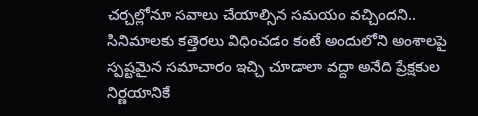చర్చల్లోనూ సవాలు చేయాల్సిన సమయం వచ్చిందని.. సినిమాలకు కత్తెరలు విధించడం కంటే అందులోని అంశాలపై స్పష్టమైన సమాచారం ఇచ్చి చూడాలా వద్దా అనేది ప్రేక్షకుల నిర్ణయానికే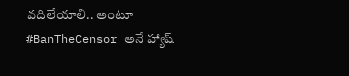వదిలేయాలి.. అంటూ #BanTheCensor అనే హ్యాష్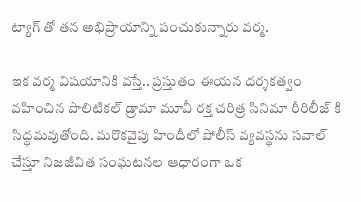ట్యాగ్ తో తన అభిప్రాయాన్ని పంచుకున్నారు వర్మ.

ఇక వర్మ విషయానికి వస్తే.. ప్రస్తుతం ఈయన దర్శకత్వం వహించిన పొలిటికల్ డ్రామా మూవీ రక్త చరిత్ర సినిమా రీరిలీజ్ కి సిద్ధమవుతోంది. మరొకవైపు హిందీలో పోలీస్ వ్యవస్థను సవాల్ చేస్తూ నిజజీవిత సంఘటనల ఆధారంగా ఒక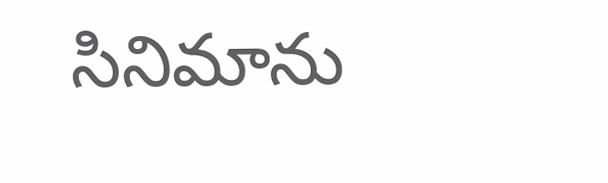సినిమాను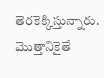తెరకెక్కిస్తున్నారు. మొత్తానికైతే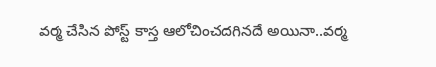వర్మ చేసిన పోస్ట్ కాస్త ఆలోచించదగినదే అయినా..వర్మ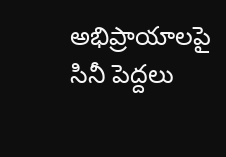అభిప్రాయాలపై సినీ పెద్దలు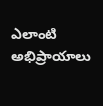ఎలాంటి అభిప్రాయాలు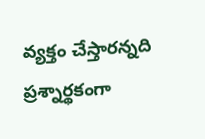వ్యక్తం చేస్తారన్నది ప్రశ్నార్థకంగా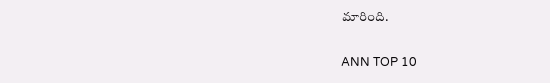మారింది.

ANN TOP 10